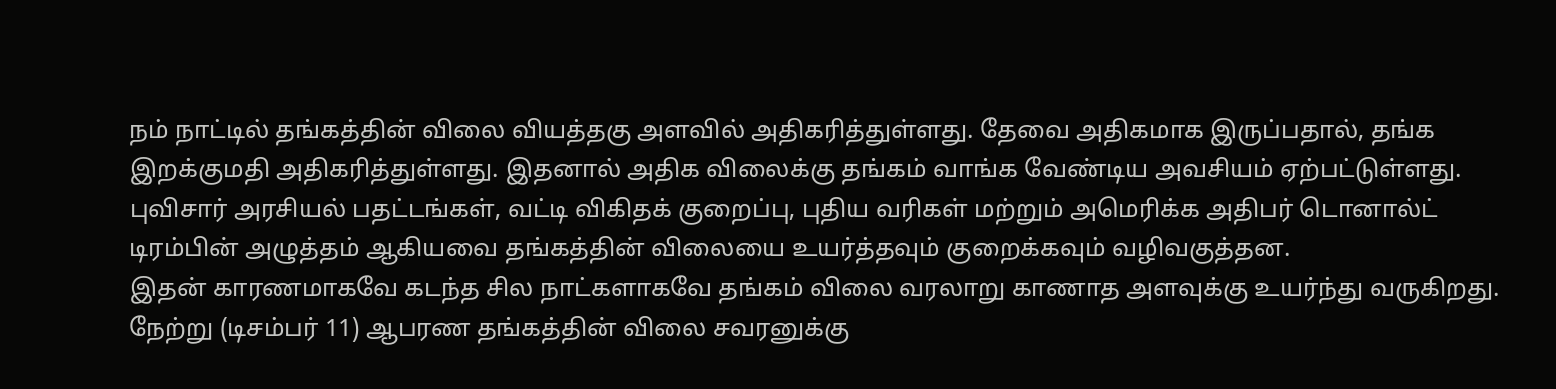நம் நாட்டில் தங்கத்தின் விலை வியத்தகு அளவில் அதிகரித்துள்ளது. தேவை அதிகமாக இருப்பதால், தங்க இறக்குமதி அதிகரித்துள்ளது. இதனால் அதிக விலைக்கு தங்கம் வாங்க வேண்டிய அவசியம் ஏற்பட்டுள்ளது. புவிசார் அரசியல் பதட்டங்கள், வட்டி விகிதக் குறைப்பு, புதிய வரிகள் மற்றும் அமெரிக்க அதிபர் டொனால்ட் டிரம்பின் அழுத்தம் ஆகியவை தங்கத்தின் விலையை உயர்த்தவும் குறைக்கவும் வழிவகுத்தன.
இதன் காரணமாகவே கடந்த சில நாட்களாகவே தங்கம் விலை வரலாறு காணாத அளவுக்கு உயர்ந்து வருகிறது. நேற்று (டிசம்பர் 11) ஆபரண தங்கத்தின் விலை சவரனுக்கு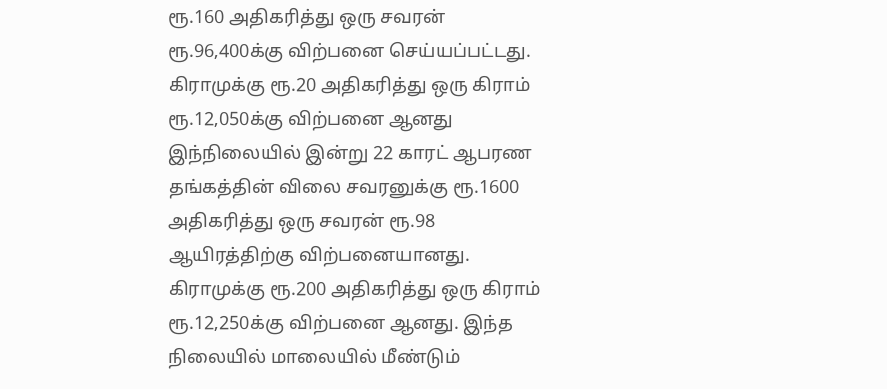ரூ.160 அதிகரித்து ஒரு சவரன் ரூ.96,400க்கு விற்பனை செய்யப்பட்டது. கிராமுக்கு ரூ.20 அதிகரித்து ஒரு கிராம் ரூ.12,050க்கு விற்பனை ஆனது
இந்நிலையில் இன்று 22 காரட் ஆபரண தங்கத்தின் விலை சவரனுக்கு ரூ.1600 அதிகரித்து ஒரு சவரன் ரூ.98 ஆயிரத்திற்கு விற்பனையானது. கிராமுக்கு ரூ.200 அதிகரித்து ஒரு கிராம் ரூ.12,250க்கு விற்பனை ஆனது. இந்த நிலையில் மாலையில் மீண்டும்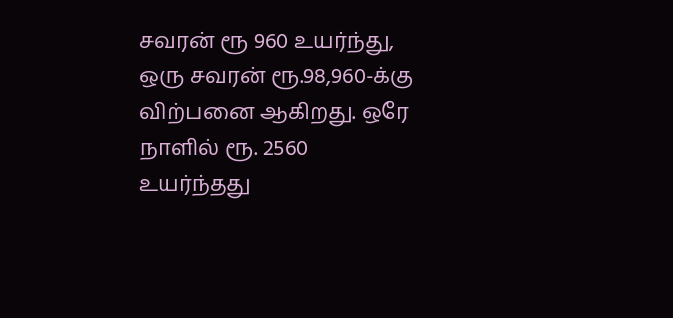சவரன் ரூ 960 உயர்ந்து, ஒரு சவரன் ரூ.98,960-க்கு விற்பனை ஆகிறது. ஒரே நாளில் ரூ. 2560 உயர்ந்தது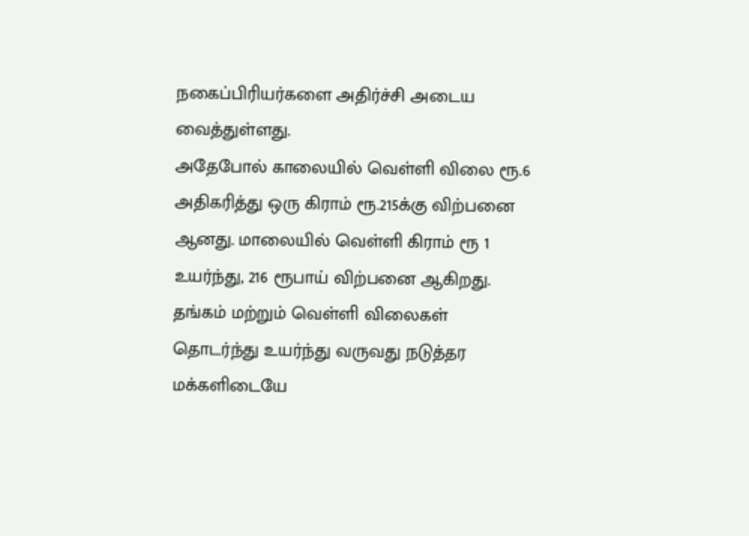நகைப்பிரியர்களை அதிர்ச்சி அடைய வைத்துள்ளது.
அதேபோல் காலையில் வெள்ளி விலை ரூ.6 அதிகரித்து ஒரு கிராம் ரூ.215க்கு விற்பனை ஆனது. மாலையில் வெள்ளி கிராம் ரூ 1 உயர்ந்து, 216 ரூபாய் விற்பனை ஆகிறது. தங்கம் மற்றும் வெள்ளி விலைகள் தொடர்ந்து உயர்ந்து வருவது நடுத்தர மக்களிடையே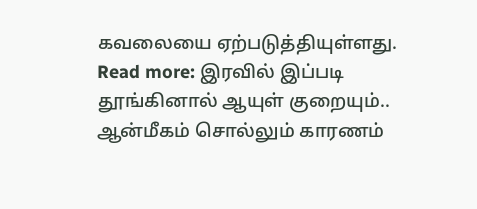கவலையை ஏற்படுத்தியுள்ளது.
Read more: இரவில் இப்படி தூங்கினால் ஆயுள் குறையும்.. ஆன்மீகம் சொல்லும் காரணம்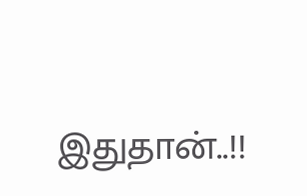இதுதான்..!!